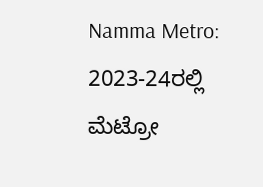Namma Metro: 2023-24ರಲ್ಲಿ ಮೆಟ್ರೋ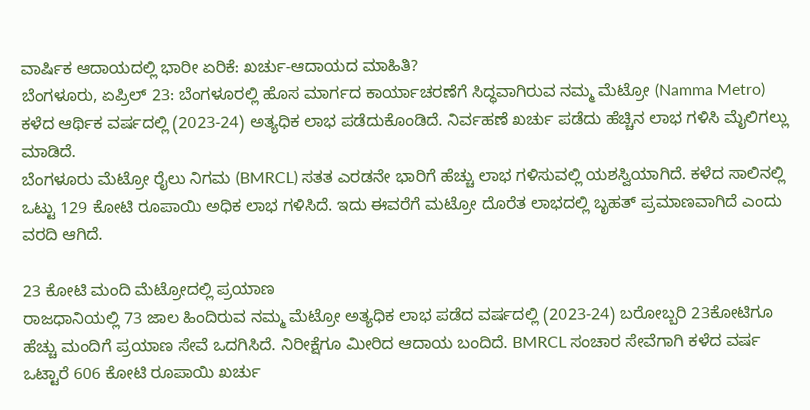ವಾರ್ಷಿಕ ಆದಾಯದಲ್ಲಿ ಭಾರೀ ಏರಿಕೆ: ಖರ್ಚು-ಆದಾಯದ ಮಾಹಿತಿ?
ಬೆಂಗಳೂರು, ಏಪ್ರಿಲ್ 23: ಬೆಂಗಳೂರಲ್ಲಿ ಹೊಸ ಮಾರ್ಗದ ಕಾರ್ಯಾಚರಣೆಗೆ ಸಿದ್ಧವಾಗಿರುವ ನಮ್ಮ ಮೆಟ್ರೋ (Namma Metro) ಕಳೆದ ಆರ್ಥಿಕ ವರ್ಷದಲ್ಲಿ (2023-24) ಅತ್ಯಧಿಕ ಲಾಭ ಪಡೆದುಕೊಂಡಿದೆ. ನಿರ್ವಹಣೆ ಖರ್ಚು ಪಡೆದು ಹೆಚ್ಚಿನ ಲಾಭ ಗಳಿಸಿ ಮೈಲಿಗಲ್ಲು ಮಾಡಿದೆ.
ಬೆಂಗಳೂರು ಮೆಟ್ರೋ ರೈಲು ನಿಗಮ (BMRCL) ಸತತ ಎರಡನೇ ಭಾರಿಗೆ ಹೆಚ್ಚು ಲಾಭ ಗಳಿಸುವಲ್ಲಿ ಯಶಸ್ವಿಯಾಗಿದೆ. ಕಳೆದ ಸಾಲಿನಲ್ಲಿ ಒಟ್ಟು 129 ಕೋಟಿ ರೂಪಾಯಿ ಅಧಿಕ ಲಾಭ ಗಳಿಸಿದೆ. ಇದು ಈವರೆಗೆ ಮಟ್ರೋ ದೊರೆತ ಲಾಭದಲ್ಲಿ ಬೃಹತ್ ಪ್ರಮಾಣವಾಗಿದೆ ಎಂದು ವರದಿ ಆಗಿದೆ.

23 ಕೋಟಿ ಮಂದಿ ಮೆಟ್ರೋದಲ್ಲಿ ಪ್ರಯಾಣ
ರಾಜಧಾನಿಯಲ್ಲಿ 73 ಜಾಲ ಹಿಂದಿರುವ ನಮ್ಮ ಮೆಟ್ರೋ ಅತ್ಯಧಿಕ ಲಾಭ ಪಡೆದ ವರ್ಷದಲ್ಲಿ (2023-24) ಬರೋಬ್ಬರಿ 23ಕೋಟಿಗೂ ಹೆಚ್ಚು ಮಂದಿಗೆ ಪ್ರಯಾಣ ಸೇವೆ ಒದಗಿಸಿದೆ. ನಿರೀಕ್ಷೆಗೂ ಮೀರಿದ ಆದಾಯ ಬಂದಿದೆ. BMRCL ಸಂಚಾರ ಸೇವೆಗಾಗಿ ಕಳೆದ ವರ್ಷ ಒಟ್ಟಾರೆ 606 ಕೋಟಿ ರೂಪಾಯಿ ಖರ್ಚು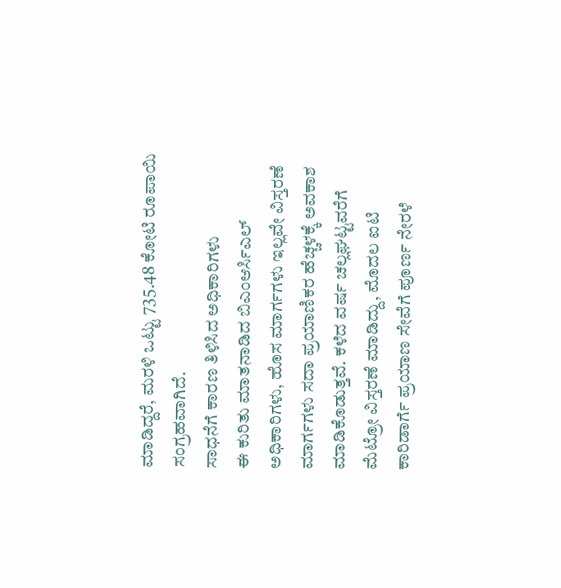ಮಾಡಿದ್ದರೆ, ಮರಳಿ ಒಟ್ಟು 735.48 ಕೋಟಿ ರೂಪಾಯಿ ಸಂಗ್ರಹವಾಗಿದೆ.
ಸಾಧನೆಗೆ ಕಾರಣ ತಿಳಿಸಿದ ಅಧಿಕಾರಿಗಳು
ಈ ಕುರಿತು ಮಾತನಾಡಿದ ಬಿಎಂಆರ್ಸಿಎಲ್ ಅಧಿಕಾರಿಗಳು, ಹೊಸ ಮಾರ್ಗಗಳು ಇಲ್ಲವೇ ವಿಸ್ತರಣೆ ಮಾರ್ಗಗಳು ಸದಾ ಪ್ರಯಾಣಿಕರ ಹೆಚ್ಚಳಕ್ಕೆ ಅವಕಾಶ ಮಾಡಿಕೊಡುತ್ತವೆ. ಕಳೆದ ವರ್ಷ ಚಲ್ಲಘಟ್ಟವರೆಗೆ ಮೆಟ್ರೋ ವಿಸ್ತರಣೆ ಮಾಡಿದ್ದು, ಮೊದಲ ಐಟಿ ಕಾರಿಡಾರ್ಗೆ ಪ್ರಯಾಣ ಸೇವೆಗೆ ಪೂರ್ಣ ನೇರಳೆ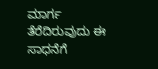ಮಾರ್ಗ ತೆರೆದಿರುವುದು ಈ ಸಾಧನೆಗೆ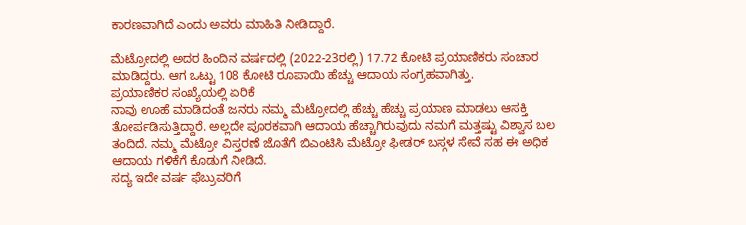ಕಾರಣವಾಗಿದೆ ಎಂದು ಅವರು ಮಾಹಿತಿ ನೀಡಿದ್ದಾರೆ.

ಮೆಟ್ರೋದಲ್ಲಿ ಅದರ ಹಿಂದಿನ ವರ್ಷದಲ್ಲಿ (2022-23ರಲ್ಲಿ) 17.72 ಕೋಟಿ ಪ್ರಯಾಣಿಕರು ಸಂಚಾರ ಮಾಡಿದ್ದರು. ಆಗ ಒಟ್ಟು 108 ಕೋಟಿ ರೂಪಾಯಿ ಹೆಚ್ಚು ಆದಾಯ ಸಂಗ್ರಹವಾಗಿತ್ತು.
ಪ್ರಯಾಣಿಕರ ಸಂಖ್ಯೆಯಲ್ಲಿ ಏರಿಕೆ
ನಾವು ಊಹೆ ಮಾಡಿದಂತೆ ಜನರು ನಮ್ಮ ಮೆಟ್ರೋದಲ್ಲಿ ಹೆಚ್ಚು ಹೆಚ್ಚು ಪ್ರಯಾಣ ಮಾಡಲು ಆಸಕ್ತಿ ತೋರ್ಪಡಿಸುತ್ತಿದ್ದಾರೆ. ಅಲ್ಲದೇ ಪೂರಕವಾಗಿ ಆದಾಯ ಹೆಚ್ಚಾಗಿರುವುದು ನಮಗೆ ಮತ್ತಷ್ಟು ವಿಶ್ವಾಸ ಬಲ ತಂದಿದೆ. ನಮ್ಮ ಮೆಟ್ರೋ ವಿಸ್ತರಣೆ ಜೊತೆಗೆ ಬಿಎಂಟಿಸಿ ಮೆಟ್ರೋ ಫೀಡರ್ ಬಸ್ಗಳ ಸೇವೆ ಸಹ ಈ ಅಧಿಕ ಆದಾಯ ಗಳಿಕೆಗೆ ಕೊಡುಗೆ ನೀಡಿದೆ.
ಸದ್ಯ ಇದೇ ವರ್ಷ ಫೆಬ್ರುವರಿಗೆ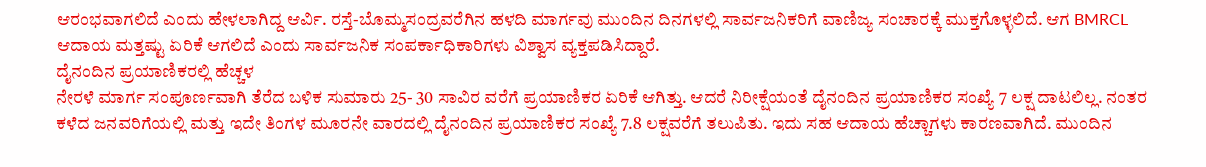ಆರಂಭವಾಗಲಿದೆ ಎಂದು ಹೇಳಲಾಗಿದ್ದ ಆರ್ವಿ. ರಸ್ತೆ-ಬೊಮ್ಮಸಂದ್ರವರೆಗಿನ ಹಳದಿ ಮಾರ್ಗವು ಮುಂದಿನ ದಿನಗಳಲ್ಲಿ ಸಾರ್ವಜನಿಕರಿಗೆ ವಾಣಿಜ್ಯ ಸಂಚಾರಕ್ಕೆ ಮುಕ್ತಗೊಳ್ಳಲಿದೆ. ಆಗ BMRCL ಆದಾಯ ಮತ್ತಷ್ಟು ಏರಿಕೆ ಆಗಲಿದೆ ಎಂದು ಸಾರ್ವಜನಿಕ ಸಂಪರ್ಕಾಧಿಕಾರಿಗಳು ವಿಶ್ವಾಸ ವ್ಯಕ್ತಪಡಿಸಿದ್ದಾರೆ.
ದೈನಂದಿನ ಪ್ರಯಾಣಿಕರಲ್ಲಿ ಹೆಚ್ಚಳ
ನೇರಳೆ ಮಾರ್ಗ ಸಂಪೂರ್ಣವಾಗಿ ತೆರೆದ ಬಳಿಕ ಸುಮಾರು 25- 30 ಸಾವಿರ ವರೆಗೆ ಪ್ರಯಾಣಿಕರ ಏರಿಕೆ ಆಗಿತ್ತು. ಆದರೆ ನಿರೀಕ್ಷೆಯಂತೆ ದೈನಂದಿನ ಪ್ರಯಾಣಿಕರ ಸಂಖ್ಯೆ 7 ಲಕ್ಷ ದಾಟಲಿಲ್ಲ. ನಂತರ ಕಳೆದ ಜನವರಿಗೆಯಲ್ಲಿ ಮತ್ತು ಇದೇ ತಿಂಗಳ ಮೂರನೇ ವಾರದಲ್ಲಿ ದೈನಂದಿನ ಪ್ರಯಾಣಿಕರ ಸಂಖ್ಯೆ 7.8 ಲಕ್ಷವರೆಗೆ ತಲುಪಿತು. ಇದು ಸಹ ಆದಾಯ ಹೆಚ್ಚಾಗಳು ಕಾರಣವಾಗಿದೆ. ಮುಂದಿನ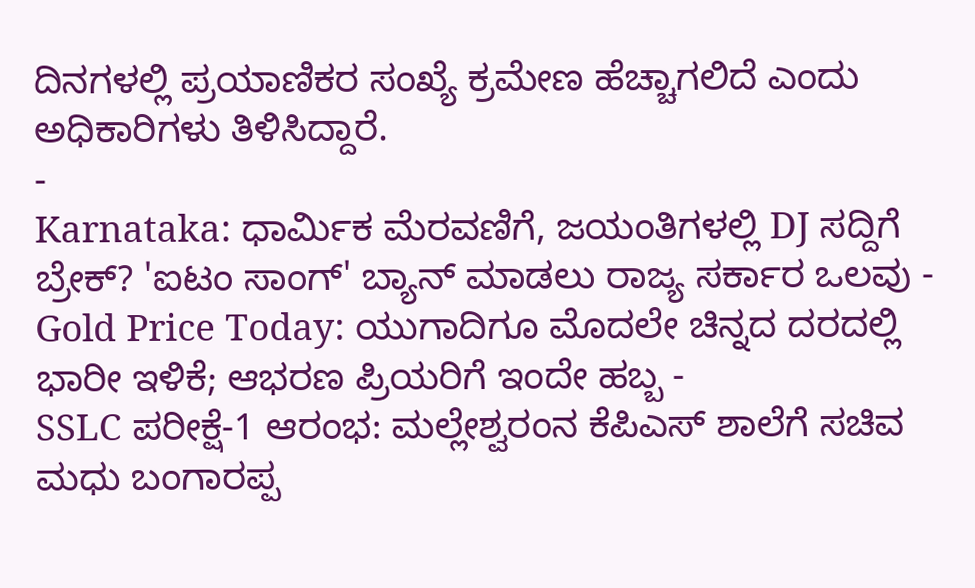ದಿನಗಳಲ್ಲಿ ಪ್ರಯಾಣಿಕರ ಸಂಖ್ಯೆ ಕ್ರಮೇಣ ಹೆಚ್ಚಾಗಲಿದೆ ಎಂದು ಅಧಿಕಾರಿಗಳು ತಿಳಿಸಿದ್ದಾರೆ.
-
Karnataka: ಧಾರ್ಮಿಕ ಮೆರವಣಿಗೆ, ಜಯಂತಿಗಳಲ್ಲಿ DJ ಸದ್ದಿಗೆ ಬ್ರೇಕ್? 'ಐಟಂ ಸಾಂಗ್' ಬ್ಯಾನ್ ಮಾಡಲು ರಾಜ್ಯ ಸರ್ಕಾರ ಒಲವು -
Gold Price Today: ಯುಗಾದಿಗೂ ಮೊದಲೇ ಚಿನ್ನದ ದರದಲ್ಲಿ ಭಾರೀ ಇಳಿಕೆ; ಆಭರಣ ಪ್ರಿಯರಿಗೆ ಇಂದೇ ಹಬ್ಬ -
SSLC ಪರೀಕ್ಷೆ-1 ಆರಂಭ: ಮಲ್ಲೇಶ್ವರಂನ ಕೆಪಿಎಸ್ ಶಾಲೆಗೆ ಸಚಿವ ಮಧು ಬಂಗಾರಪ್ಪ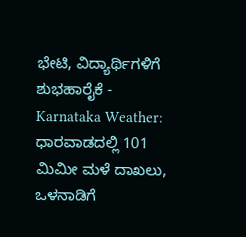ಭೇಟಿ, ವಿದ್ಯಾರ್ಥಿಗಳಿಗೆ ಶುಭಹಾರೈಕೆ -
Karnataka Weather: ಧಾರವಾಡದಲ್ಲಿ 101 ಮಿಮೀ ಮಳೆ ದಾಖಲು, ಒಳನಾಡಿಗೆ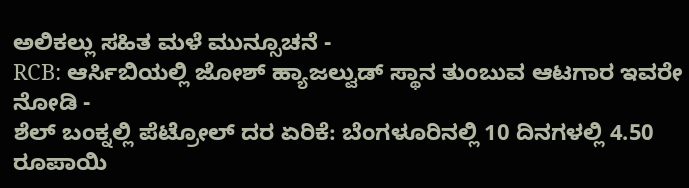ಅಲಿಕಲ್ಲು ಸಹಿತ ಮಳೆ ಮುನ್ಸೂಚನೆ -
RCB: ಆರ್ಸಿಬಿಯಲ್ಲಿ ಜೋಶ್ ಹ್ಯಾಜಲ್ವುಡ್ ಸ್ಥಾನ ತುಂಬುವ ಆಟಗಾರ ಇವರೇ ನೋಡಿ -
ಶೆಲ್ ಬಂಕ್ನಲ್ಲಿ ಪೆಟ್ರೋಲ್ ದರ ಏರಿಕೆ: ಬೆಂಗಳೂರಿನಲ್ಲಿ 10 ದಿನಗಳಲ್ಲಿ 4.50 ರೂಪಾಯಿ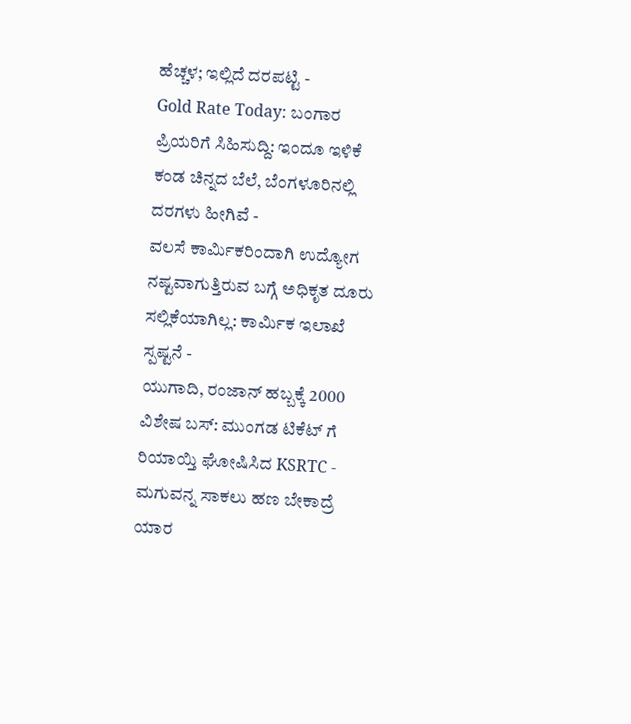ಹೆಚ್ಚಳ; ಇಲ್ಲಿದೆ ದರಪಟ್ಟಿ -
Gold Rate Today: ಬಂಗಾರ ಪ್ರಿಯರಿಗೆ ಸಿಹಿಸುದ್ದಿ: ಇಂದೂ ಇಳಿಕೆ ಕಂಡ ಚಿನ್ನದ ಬೆಲೆ, ಬೆಂಗಳೂರಿನಲ್ಲಿ ದರಗಳು ಹೀಗಿವೆ -
ವಲಸೆ ಕಾರ್ಮಿಕರಿಂದಾಗಿ ಉದ್ಯೋಗ ನಷ್ಟವಾಗುತ್ತಿರುವ ಬಗ್ಗೆ ಅಧಿಕೃತ ದೂರು ಸಲ್ಲಿಕೆಯಾಗಿಲ್ಲ: ಕಾರ್ಮಿಕ ಇಲಾಖೆ ಸ್ಪಷ್ಟನೆ -
ಯುಗಾದಿ, ರಂಜಾನ್ ಹಬ್ಬಕ್ಕೆ 2000 ವಿಶೇಷ ಬಸ್: ಮುಂಗಡ ಟಿಕೆಟ್ ಗೆ ರಿಯಾಯ್ತಿ ಘೋಷಿಸಿದ KSRTC -
ಮಗುವನ್ನ ಸಾಕಲು ಹಣ ಬೇಕಾದ್ರೆ ಯಾರ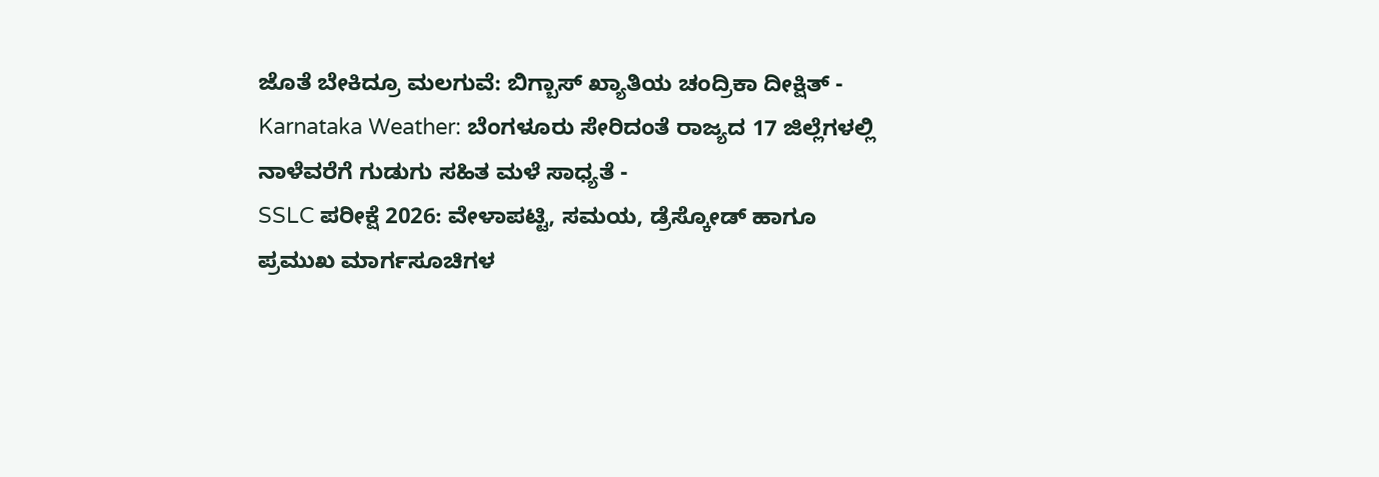ಜೊತೆ ಬೇಕಿದ್ರೂ ಮಲಗುವೆ: ಬಿಗ್ಬಾಸ್ ಖ್ಯಾತಿಯ ಚಂದ್ರಿಕಾ ದೀಕ್ಷಿತ್ -
Karnataka Weather: ಬೆಂಗಳೂರು ಸೇರಿದಂತೆ ರಾಜ್ಯದ 17 ಜಿಲ್ಲೆಗಳಲ್ಲಿ ನಾಳೆವರೆಗೆ ಗುಡುಗು ಸಹಿತ ಮಳೆ ಸಾಧ್ಯತೆ -
SSLC ಪರೀಕ್ಷೆ 2026: ವೇಳಾಪಟ್ಟಿ, ಸಮಯ, ಡ್ರೆಸ್ಕೋಡ್ ಹಾಗೂ ಪ್ರಮುಖ ಮಾರ್ಗಸೂಚಿಗಳ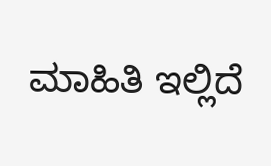ಮಾಹಿತಿ ಇಲ್ಲಿದೆ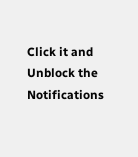Click it and Unblock the Notifications